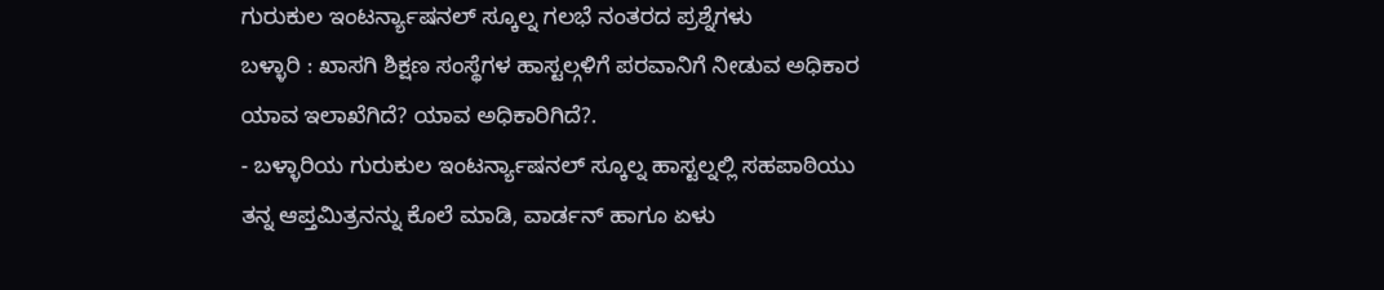ಗುರುಕುಲ ಇಂಟರ್ನ್ಯಾಷನಲ್ ಸ್ಕೂಲ್ನ ಗಲಭೆ ನಂತರದ ಪ್ರಶ್ನೆಗಳು
ಬಳ್ಳಾರಿ : ಖಾಸಗಿ ಶಿಕ್ಷಣ ಸಂಸ್ಥೆಗಳ ಹಾಸ್ಟಲ್ಗಳಿಗೆ ಪರವಾನಿಗೆ ನೀಡುವ ಅಧಿಕಾರ ಯಾವ ಇಲಾಖೆಗಿದೆ? ಯಾವ ಅಧಿಕಾರಿಗಿದೆ?.
- ಬಳ್ಳಾರಿಯ ಗುರುಕುಲ ಇಂಟರ್ನ್ಯಾಷನಲ್ ಸ್ಕೂಲ್ನ ಹಾಸ್ಟಲ್ನಲ್ಲಿ ಸಹಪಾಠಿಯು ತನ್ನ ಆಪ್ತಮಿತ್ರನನ್ನು ಕೊಲೆ ಮಾಡಿ, ವಾರ್ಡನ್ ಹಾಗೂ ಏಳು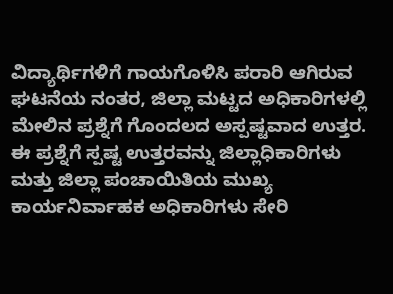ವಿದ್ಯಾರ್ಥಿಗಳಿಗೆ ಗಾಯಗೊಳಿಸಿ ಪರಾರಿ ಆಗಿರುವ ಘಟನೆಯ ನಂತರ, ಜಿಲ್ಲಾ ಮಟ್ಟದ ಅಧಿಕಾರಿಗಳಲ್ಲಿ ಮೇಲಿನ ಪ್ರಶ್ನೆಗೆ ಗೊಂದಲದ ಅಸ್ಪಷ್ಟವಾದ ಉತ್ತರ.
ಈ ಪ್ರಶ್ನೆಗೆ ಸ್ಪಷ್ಟ ಉತ್ತರವನ್ನು ಜಿಲ್ಲಾಧಿಕಾರಿಗಳು ಮತ್ತು ಜಿಲ್ಲಾ ಪಂಚಾಯಿತಿಯ ಮುಖ್ಯ ಕಾರ್ಯನಿರ್ವಾಹಕ ಅಧಿಕಾರಿಗಳು ಸೇರಿ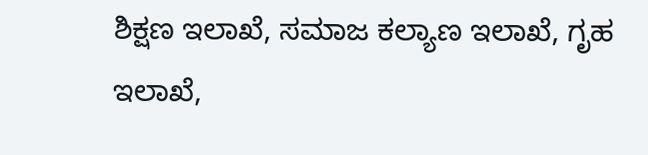ಶಿಕ್ಷಣ ಇಲಾಖೆ, ಸಮಾಜ ಕಲ್ಯಾಣ ಇಲಾಖೆ, ಗೃಹ ಇಲಾಖೆ,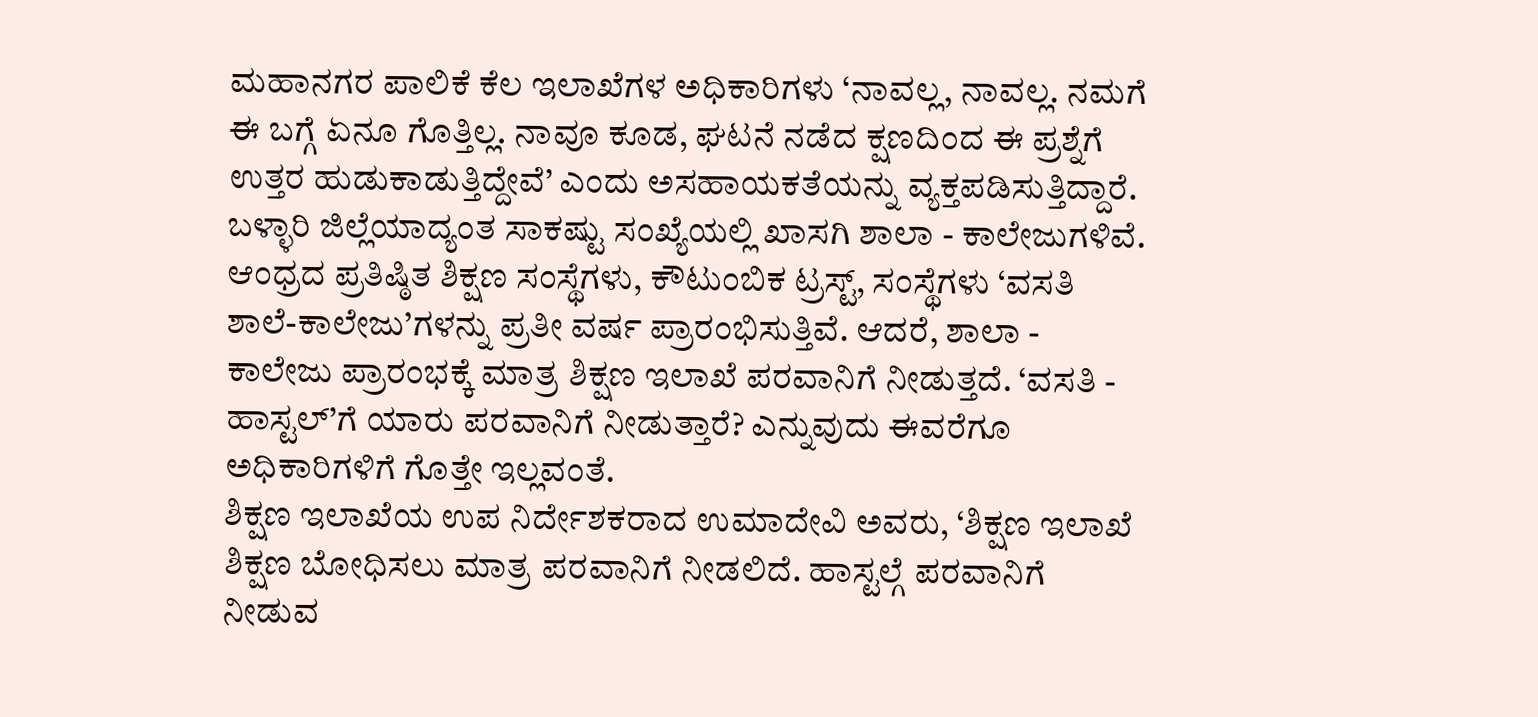ಮಹಾನಗರ ಪಾಲಿಕೆ ಕೆಲ ಇಲಾಖೆಗಳ ಅಧಿಕಾರಿಗಳು ‘ನಾವಲ್ಲ, ನಾವಲ್ಲ. ನಮಗೆ ಈ ಬಗ್ಗೆ ಏನೂ ಗೊತ್ತಿಲ್ಲ. ನಾವೂ ಕೂಡ, ಘಟನೆ ನಡೆದ ಕ್ಷಣದಿಂದ ಈ ಪ್ರಶ್ನೆಗೆ ಉತ್ತರ ಹುಡುಕಾಡುತ್ತಿದ್ದೇವೆ’ ಎಂದು ಅಸಹಾಯಕತೆಯನ್ನು ವ್ಯಕ್ತಪಡಿಸುತ್ತಿದ್ದಾರೆ.
ಬಳ್ಳಾರಿ ಜಿಲ್ಲೆಯಾದ್ಯಂತ ಸಾಕಷ್ಟು ಸಂಖ್ಯೆಯಲ್ಲಿ ಖಾಸಗಿ ಶಾಲಾ - ಕಾಲೇಜುಗಳಿವೆ. ಆಂಧ್ರದ ಪ್ರತಿಷ್ಠಿತ ಶಿಕ್ಷಣ ಸಂಸ್ಥೆಗಳು, ಕೌಟುಂಬಿಕ ಟ್ರಸ್ಟ್, ಸಂಸ್ಥೆಗಳು ‘ವಸತಿ ಶಾಲೆ-ಕಾಲೇಜು’ಗಳನ್ನು ಪ್ರತೀ ವರ್ಷ ಪ್ರಾರಂಭಿಸುತ್ತಿವೆ. ಆದರೆ, ಶಾಲಾ - ಕಾಲೇಜು ಪ್ರಾರಂಭಕ್ಕೆ ಮಾತ್ರ ಶಿಕ್ಷಣ ಇಲಾಖೆ ಪರವಾನಿಗೆ ನೀಡುತ್ತದೆ. ‘ವಸತಿ - ಹಾಸ್ಟಲ್’ಗೆ ಯಾರು ಪರವಾನಿಗೆ ನೀಡುತ್ತಾರೆ? ಎನ್ನುವುದು ಈವರೆಗೂ ಅಧಿಕಾರಿಗಳಿಗೆ ಗೊತ್ತೇ ಇಲ್ಲವಂತೆ.
ಶಿಕ್ಷಣ ಇಲಾಖೆಯ ಉಪ ನಿರ್ದೇಶಕರಾದ ಉಮಾದೇವಿ ಅವರು, ‘ಶಿಕ್ಷಣ ಇಲಾಖೆ ಶಿಕ್ಷಣ ಬೋಧಿಸಲು ಮಾತ್ರ ಪರವಾನಿಗೆ ನೀಡಲಿದೆ. ಹಾಸ್ಟಲ್ಗೆ ಪರವಾನಿಗೆ ನೀಡುವ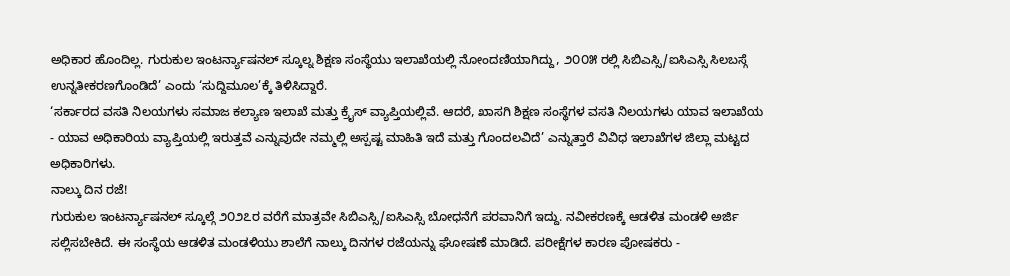ಅಧಿಕಾರ ಹೊಂದಿಲ್ಲ. ಗುರುಕುಲ ಇಂಟರ್ನ್ಯಾಷನಲ್ ಸ್ಕೂಲ್ನ ಶಿಕ್ಷಣ ಸಂಸ್ಥೆಯು ಇಲಾಖೆಯಲ್ಲಿ ನೋಂದಣಿಯಾಗಿದ್ದು, ೨೦೦೫ ರಲ್ಲಿ ಸಿಬಿಎಸ್ಸಿ/ಐಸಿಎಸ್ಸಿ ಸಿಲಬಸ್ಗೆ ಉನ್ನತೀಕರಣಗೊಂಡಿದೆ’ ಎಂದು ‘ಸುದ್ದಿಮೂಲ’ಕ್ಕೆ ತಿಳಿಸಿದ್ದಾರೆ.
‘ಸರ್ಕಾರದ ವಸತಿ ನಿಲಯಗಳು ಸಮಾಜ ಕಲ್ಯಾಣ ಇಲಾಖೆ ಮತ್ತು ಕ್ರೈಸ್ ವ್ಯಾಪ್ತಿಯಲ್ಲಿವೆ. ಆದರೆ, ಖಾಸಗಿ ಶಿಕ್ಷಣ ಸಂಸ್ಥೆಗಳ ವಸತಿ ನಿಲಯಗಳು ಯಾವ ಇಲಾಖೆಯ - ಯಾವ ಅಧಿಕಾರಿಯ ವ್ಯಾಪ್ತಿಯಲ್ಲಿ ಇರುತ್ತವೆ ಎನ್ನುವುದೇ ನಮ್ಮಲ್ಲಿ ಅಸ್ಪಷ್ಟ ಮಾಹಿತಿ ಇದೆ ಮತ್ತು ಗೊಂದಲವಿದೆ’ ಎನ್ನುತ್ತಾರೆ ವಿವಿಧ ಇಲಾಖೆಗಳ ಜಿಲ್ಲಾ ಮಟ್ಟದ ಅಧಿಕಾರಿಗಳು.
ನಾಲ್ಕು ದಿನ ರಜೆ!
ಗುರುಕುಲ ಇಂಟರ್ನ್ಯಾಷನಲ್ ಸ್ಕೂಲ್ಗೆ ೨೦೨೭ರ ವರೆಗೆ ಮಾತ್ರವೇ ಸಿಬಿಎಸ್ಸಿ/ಐಸಿಎಸ್ಸಿ ಬೋಧನೆಗೆ ಪರವಾನಿಗೆ ಇದ್ದು. ನವೀಕರಣಕ್ಕೆ ಆಡಳಿತ ಮಂಡಳಿ ಅರ್ಜಿ ಸಲ್ಲಿಸಬೇಕಿದೆ. ಈ ಸಂಸ್ಥೆಯ ಆಡಳಿತ ಮಂಡಳಿಯು ಶಾಲೆಗೆ ನಾಲ್ಕು ದಿನಗಳ ರಜೆಯನ್ನು ಘೋಷಣೆ ಮಾಡಿದೆ. ಪರೀಕ್ಷೆಗಳ ಕಾರಣ ಪೋಷಕರು -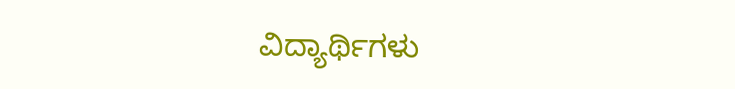ವಿದ್ಯಾರ್ಥಿಗಳು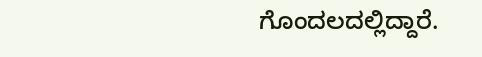ಗೊಂದಲದಲ್ಲಿದ್ದಾರೆ.